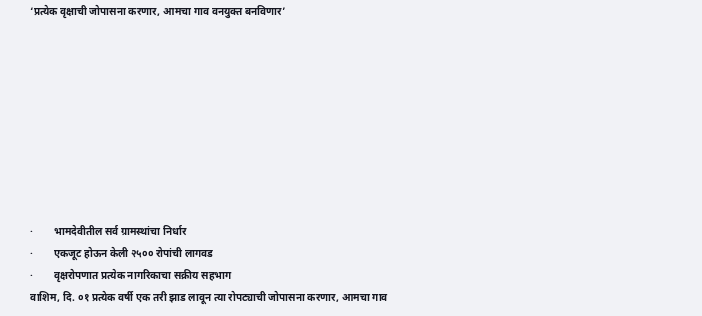‘प्रत्येक वृक्षाची जोपासना करणार, आमचा गाव वनयुक्त बनविणार’









·        भामदेवीतील सर्व ग्रामस्थांचा निर्धार
·        एकजूट होऊन केली २५०० रोपांची लागवड
·        वृक्षरोपणात प्रत्येक नागरिकाचा सक्रीय सहभाग
वाशिम, दि. ०१ प्रत्येक वर्षी एक तरी झाड लावून त्या रोपट्याची जोपासना करणार, आमचा गाव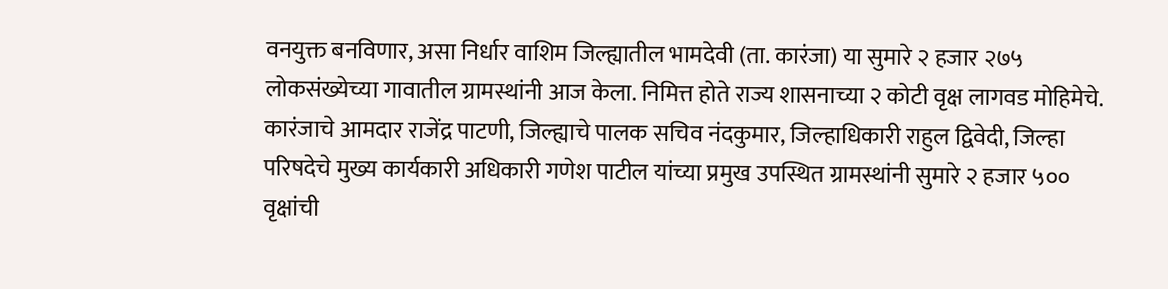वनयुक्त बनविणार, असा निर्धार वाशिम जिल्ह्यातील भामदेवी (ता. कारंजा) या सुमारे २ हजार २७५ लोकसंख्येच्या गावातील ग्रामस्थांनी आज केला. निमित्त होते राज्य शासनाच्या २ कोटी वृक्ष लागवड मोहिमेचे. कारंजाचे आमदार राजेंद्र पाटणी, जिल्ह्याचे पालक सचिव नंदकुमार, जिल्हाधिकारी राहुल द्विवेदी, जिल्हा परिषदेचे मुख्य कार्यकारी अधिकारी गणेश पाटील यांच्या प्रमुख उपस्थित ग्रामस्थांनी सुमारे २ हजार ५०० वृक्षांची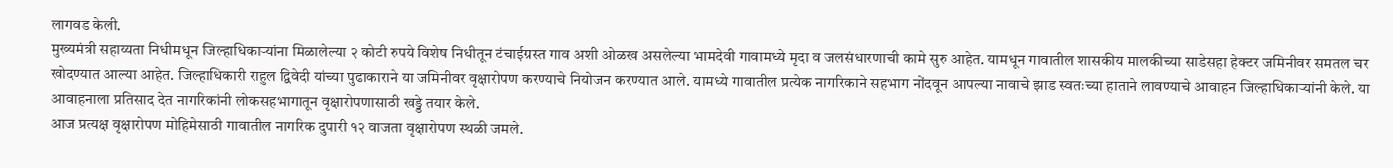लागवड केली.
मुख्यमंत्री सहाय्यता निधीमधून जिल्हाधिकाऱ्यांना मिळालेल्या २ कोटी रुपये विशेष निधीतून टंचाईग्रस्त गाव अशी ओळख असलेल्या भामदेवी गावामध्ये मृदा व जलसंधारणाची कामे सुरु आहेत. यामधून गावातील शासकीय मालकीच्या साडेसहा हेक्टर जमिनीवर समतल चर खोदण्यात आल्या आहेत. जिल्हाधिकारी राहुल द्विवेदी यांच्या पुढाकाराने या जमिनीवर वृक्षारोपण करण्याचे नियोजन करण्यात आले. यामध्ये गावातील प्रत्येक नागरिकाने सहभाग नोंदवून आपल्या नावाचे झाड स्वतःच्या हाताने लावण्याचे आवाहन जिल्हाधिकाऱ्यांनी केले. या आवाहनाला प्रतिसाद देत नागरिकांनी लोकसहभागातून वृक्षारोपणासाठी खड्डे तयार केले.
आज प्रत्यक्ष वृक्षारोपण मोहिमेसाठी गावातील नागरिक दुपारी १२ वाजता वृक्षारोपण स्थळी जमले.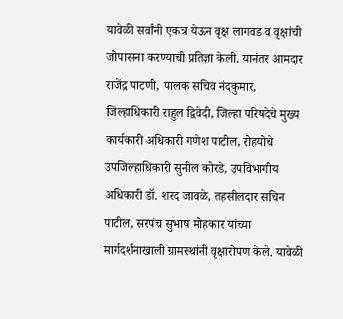यावेळी सर्वांनी एकत्र येऊन वृक्ष लागवड व वृक्षांची जोपासना करण्याची प्रतिज्ञा केली. यानंतर आमदार राजेंद्र पाटणी, पालक सचिव नंदकुमार, जिल्हाधिकारी राहुल द्विवेदी, जिल्हा परिषदेचे मुख्य कार्यकारी अधिकारी गणेश पाटील, रोहयोचे उपजिल्हाधिकारी सुनील कोरडे, उपविभागीय अधिकारी डॉ. शरद जावळे, तहसीलदार सचिन पाटील, सरपंच सुभाष मोहकार यांच्या मार्गदर्शनाखाली ग्रामस्थांनी वृक्षारोपण केले. यावेळी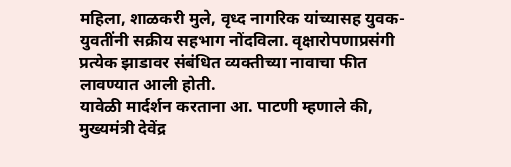महिला, शाळकरी मुले, वृध्द नागरिक यांच्यासह युवक-युवतींनी सक्रीय सहभाग नोंदविला. वृक्षारोपणाप्रसंगी प्रत्येक झाडावर संबंधित व्यक्तीच्या नावाचा फीत लावण्यात आली होती.
यावेळी मार्दर्शन करताना आ. पाटणी म्हणाले की, मुख्यमंत्री देवेंद्र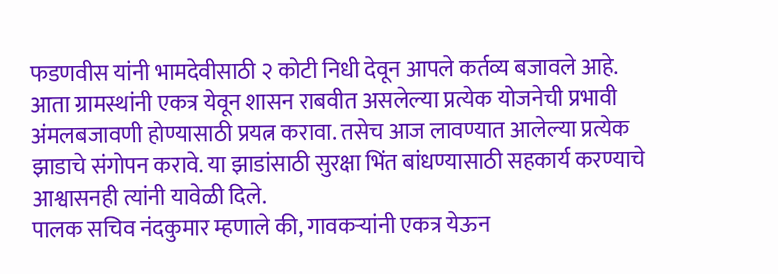फडणवीस यांनी भामदेवीसाठी २ कोटी निधी देवून आपले कर्तव्य बजावले आहे. आता ग्रामस्थांनी एकत्र येवून शासन राबवीत असलेल्या प्रत्येक योजनेची प्रभावी अंमलबजावणी होण्यासाठी प्रयत्न करावा. तसेच आज लावण्यात आलेल्या प्रत्येक झाडाचे संगोपन करावे. या झाडांसाठी सुरक्षा भिंत बांधण्यासाठी सहकार्य करण्याचे आश्वासनही त्यांनी यावेळी दिले.
पालक सचिव नंदकुमार म्हणाले की, गावकऱ्यांनी एकत्र येऊन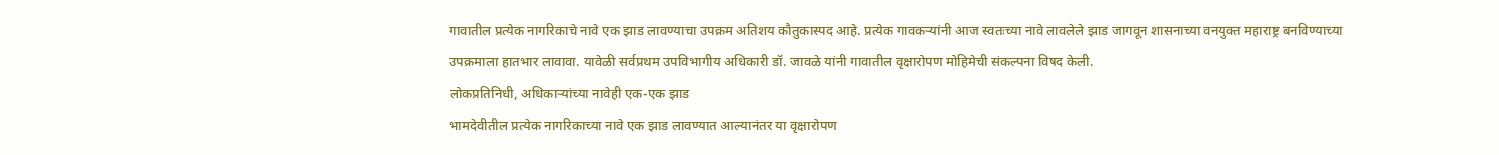गावातील प्रत्येक नागरिकाचे नावे एक झाड लावण्याचा उपक्रम अतिशय कौतुकास्पद आहे. प्रत्येक गावकऱ्यांनी आज स्वतःच्या नावे लावलेले झाड जागवून शासनाच्या वनयुक्त महाराष्ट्र बनविण्याच्या उपक्रमाला हातभार लावावा. यावेळी सर्वप्रथम उपविभागीय अधिकारी डॉ. जावळे यांनी गावातील वृक्षारोपण मोहिमेची संकल्पना विषद केली.
लोकप्रतिनिधी, अधिकाऱ्यांच्या नावेही एक-एक झाड
भामदेवीतील प्रत्येक नागरिकाच्या नावे एक झाड लावण्यात आल्यानंतर या वृक्षारोपण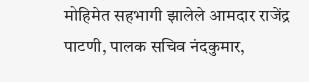मोहिमेत सहभागी झालेले आमदार राजेंद्र पाटणी, पालक सचिव नंदकुमार,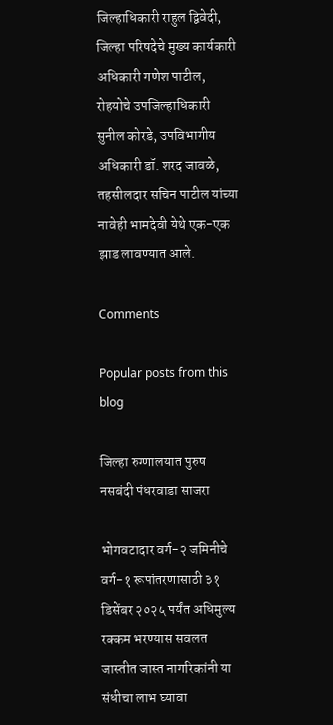जिल्हाधिकारी राहुल द्विवेदी, जिल्हा परिषदेचे मुख्य कार्यकारी अधिकारी गणेश पाटील, रोहयोचे उपजिल्हाधिकारी सुनील कोरडे, उपविभागीय अधिकारी डॉ. शरद जावळे, तहसीलदार सचिन पाटील यांच्या नावेही भामदेवी येथे एक-एक झाड लावण्यात आले.

Comments

Popular posts from this blog

जिल्हा रुग्णालयात पुरुष नसबंदी पंधरवाडा साजरा

भोगवटादार वर्ग-२ जमिनीचे वर्ग-१ रूपांतरणासाठी ३१ डिसेंबर २०२५ पर्यंत अधिमुल्य रक्कम भरण्यास सवलत जास्तीत जास्त नागरिकांनी या संधीचा लाभ घ्यावा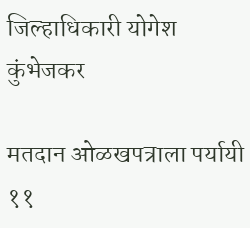जिल्हाधिकारी योगेश कुंभेजकर

मतदान ओळखपत्राला पर्यायी ११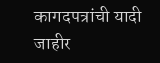कागदपत्रांची यादी जाहीर